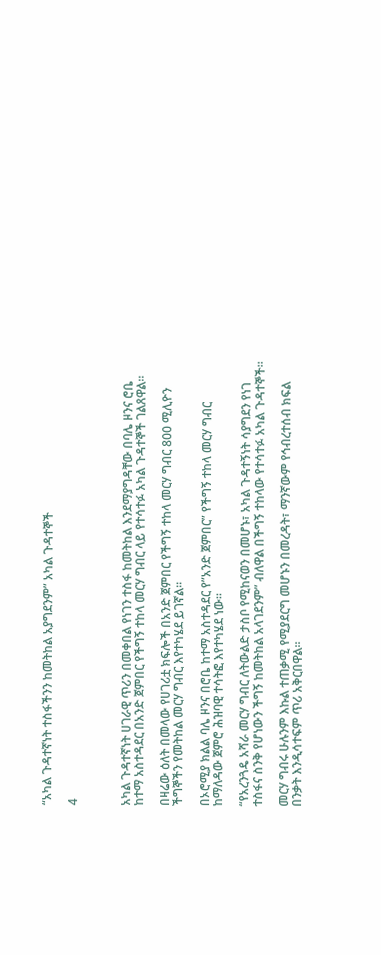“አካል ጉዳተኛነት ተስፋችንን ከመትከል አያግደንም” አካል ጉዳተኞች

4



አካል ጉዳተኛነት ሀገራዊ ጥሪን በመቀበል የነገን ተስፋ ከመትከል እንደማያግዳቸው በባሌ ዞንና ሮቤ ከተማ አስተዳደር በአንድ ጀምበር የችግኝ ተከላ መርሃ ግብር ላይ የተሳተፉ አካል ጉዳተኞች ገልጸዋል።

በዛሬው ዕለት በመላው የሀገሪቷ ክፍሎች በአንድ ጀምበር የችግኝ ተከላ መርሃ ግብር 800 ሚሊዮን ችግኞችን የመትከል መርሃ ግብር እየተካሄደ ይገኛል።

በኦሮሚያ ክልል ባሌ ዞንና በሮቤ ከተማ አስተዳደር የ”አንድ ጀምበር” የችግኝ ተከላ መርሃ ግብር ከማለዳው ጀምሮ ሕዝባዊ ተሳትፎ እየተካሄደ ነው።

“የአረንጓዴ አሻራ መርሃ ግብር ለትውልድ ታስቦ የሚከናወን በመሆኑ፣ አካል ጉዳተኝነት ሳያግደን የነገ ተስፋና ስንቅ የሆነውን ችግኝ ከመትከል አላገደንም” ብለዋል በችግኝ ተከላው የተሳተፉ አካል ጉዳተኞች።

መርሃ ግብሩ ሁሉንም እኩል ተጠቃሚ የሚያደርግ መሆኑን በመረዳት፣ ማንኛውም የኅብረተሰብ ክፍል በንቃት እንዲሳተፍም ጥሪ አቅርበዋል።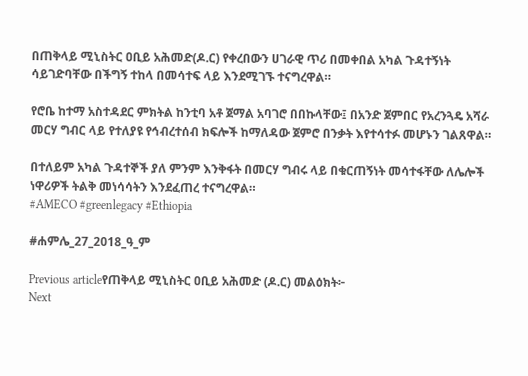በጠቅላይ ሚኒስትር ዐቢይ አሕመድ(ዶ.ር) የቀረበውን ሀገራዊ ጥሪ በመቀበል አካል ጉዳተኝነት ሳይገድባቸው በችግኝ ተከላ በመሳተፍ ላይ እንደሚገኙ ተናግረዋል።

የሮቤ ከተማ አስተዳደር ምክትል ከንቲባ አቶ ጀማል አባገሮ በበኩላቸው፤ በአንድ ጀምበር የአረንጓዴ አሻራ መርሃ ግብር ላይ የተለያዩ የኅብረተሰብ ክፍሎች ከማለዳው ጀምሮ በንቃት እየተሳተፉ መሆኑን ገልጸዋል።

በተለይም አካል ጉዳተኞች ያለ ምንም እንቅፋት በመርሃ ግብሩ ላይ በቁርጠኝነት መሳተፋቸው ለሌሎች ነዋሪዎች ትልቅ መነሳሳትን እንደፈጠረ ተናግረዋል።
#AMECO #greenlegacy #Ethiopia

#ሐምሌ_27_2018_ዓ_ም

Previous articleየጠቅላይ ሚኒስትር ዐቢይ አሕመድ (ዶ.ር) መልዕክት፦
Next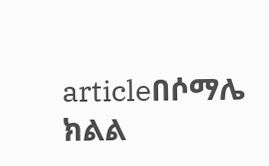articleበሶማሌ ክልል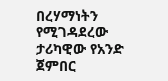በረሃማነትን የሚገዳደረው ታሪካዊው የአንድ ጀምበር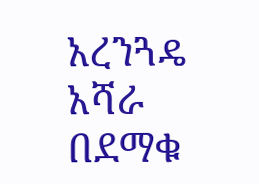አረንጓዴ አሻራ በደማቁ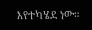እየተካሄደ ነው።